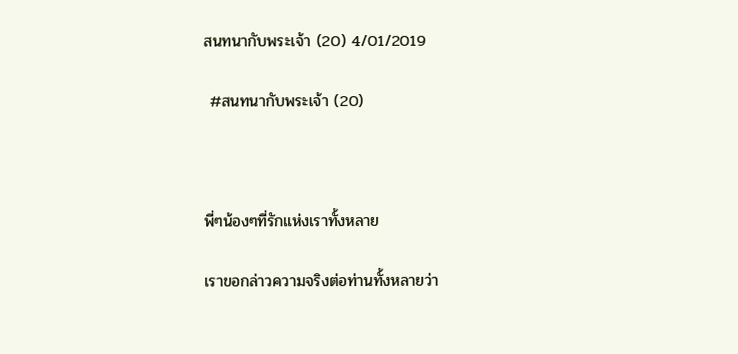สนทนากับพระเจ้า (20) 4/01/2019

 #สนทนากับพระเจ้า (20)



พี่ๆน้องๆที่รักแห่งเราทั้งหลาย

เราขอกล่าวความจริงต่อท่านทั้งหลายว่า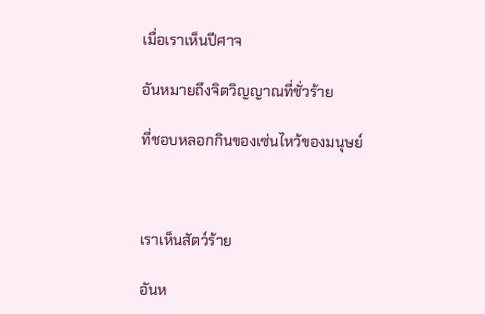เมื่อเราเห็นปีศาจ

อันหมายถึงจิตวิญญาณที่ชั่วร้าย

ที่ชอบหลอกกินของเซ่นไหว้ของมนุษย์



เราเห็นสัตว์ร้าย

อันห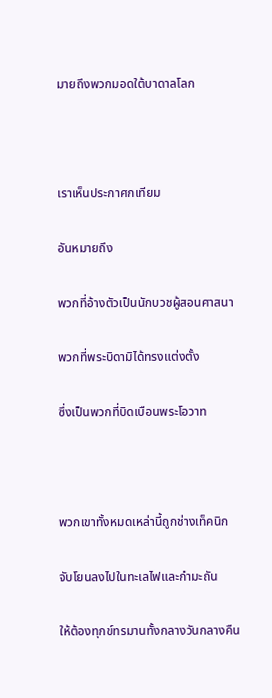มายถึงพวกมอดใต้บาดาลโลก



เราเห็นประกาศกเทียม

อันหมายถึง

พวกที่อ้างตัวเป็นนักบวชผู้สอนศาสนา

พวกที่พระบิดามิได้ทรงแต่งตั้ง

ซึ่งเป็นพวกที่บิดเบือนพระโอวาท



พวกเขาทั้งหมดเหล่านี้ถูกช่างเท็คนิก

จับโยนลงไปในทะเลไฟและกำมะถัน

ให้ต้องทุกข์ทรมานทั้งกลางวันกลางคืน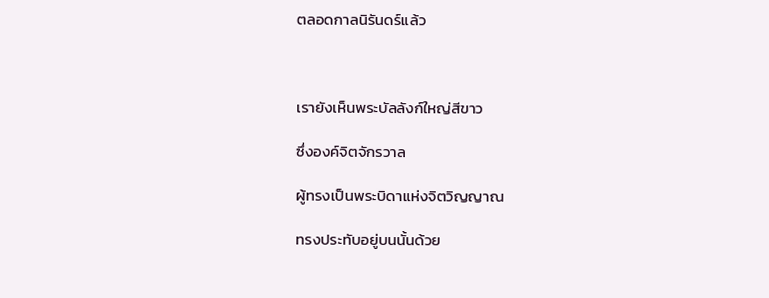ตลอดกาลนิรันดร์แล้ว



เรายังเห็นพระบัลลังก์ใหญ่สีขาว

ซึ่งองค์จิตจักรวาล

ผู้ทรงเป็นพระบิดาแห่งจิตวิญญาณ

ทรงประทับอยู่บนนั้นด้วย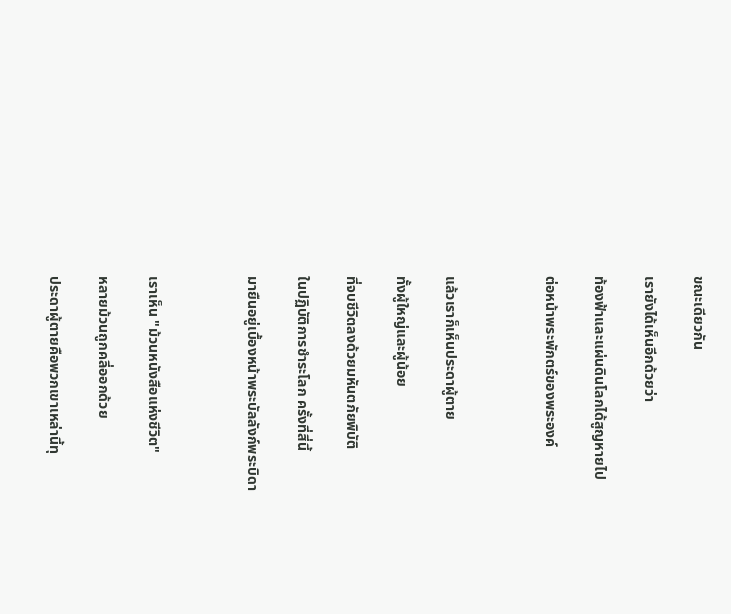ขณะเดียวกัน

เรายังได้เห็นอีกด้วยว่า

ท้องฟ้าและแผ่นดินโลกได้สูญหายไป

ต่อหน้าพระพักตร์ของพระองค์



แล้วเราก็เห็นประดาผู้ตาย

ทั้งผู้ใหญ่และผู้น้อย

ที่จบชีวิตลงด้วยมหันตภัยพิบัติ

ในปฏิบัติการชำระโลก ครั้งที่สี่นี้

มายืนอยู่เบื้องหน้าพระบัลลังก์พระบิดา



เราเห็น "ม้วนหนังสือแห่งชีวิต"

หลายม้วนถูกคลี่ออกด้วย

ประดาผู้ตายคือพวกเขาเหล่านี้ทุ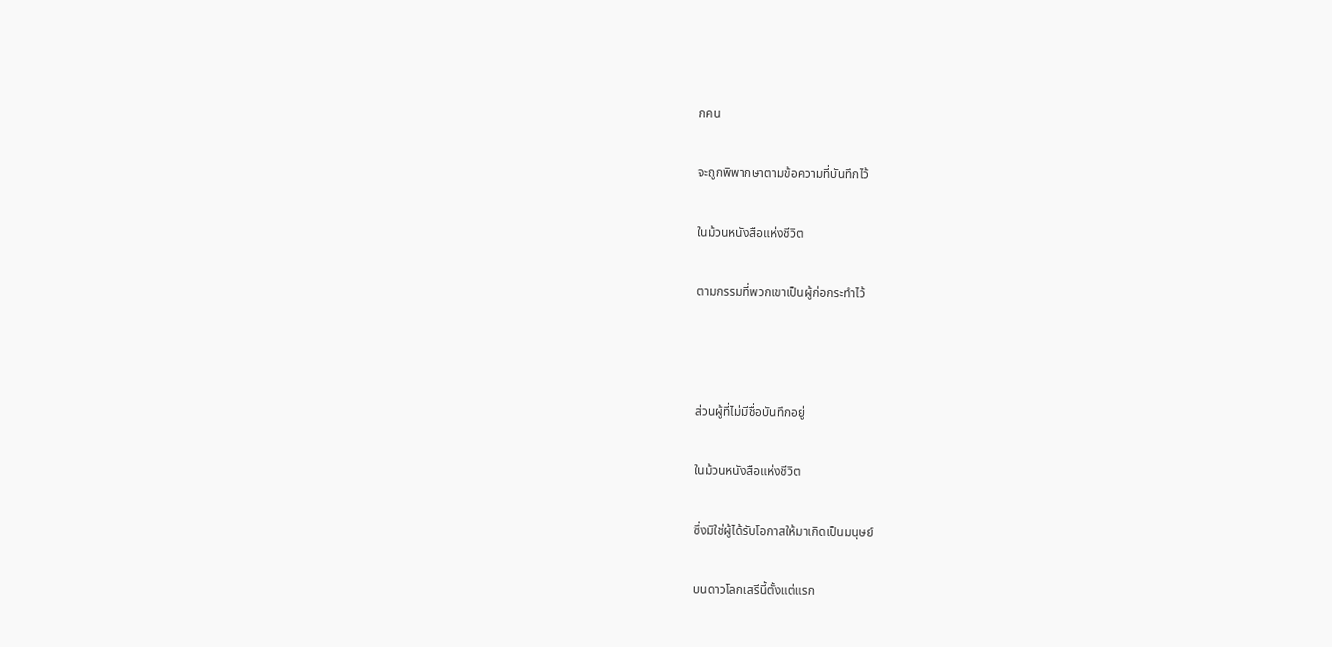กคน

จะถูกพิพากษาตามข้อความที่บันทึกไว้

ในม้วนหนังสือแห่งชีวิต

ตามกรรมที่พวกเขาเป็นผู้ก่อกระทำไว้



ส่วนผู้ที่ไม่มีชื่อบันทึกอยู่

ในม้วนหนังสือแห่งชีวิต

ซึ่งมิใช่ผู้ได้รับโอกาสให้มาเกิดเป็นมนุษย์

บนดาวโลกเสรีนี้ตั้งแต่แรก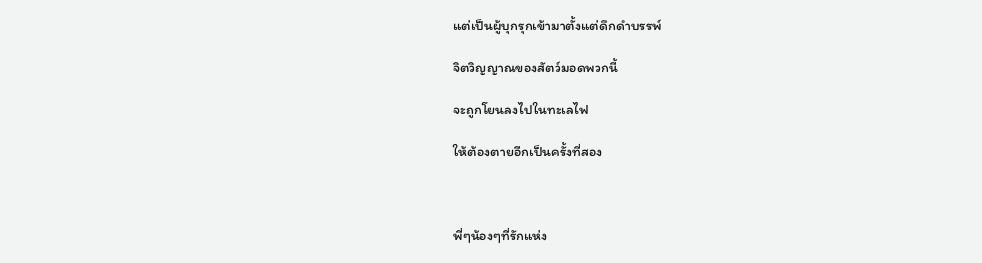แต่เป็นผู้บุกรุกเข้ามาตั้งแต่ดึกดำบรรพ์

จิตวิญญาณของสัตว์มอดพวกนี้

จะถูกโยนลงไปในทะเลไฟ

ให้ต้องตายอีกเป็นครั้งที่สอง



พี่ๆน้องๆที่รักแห่ง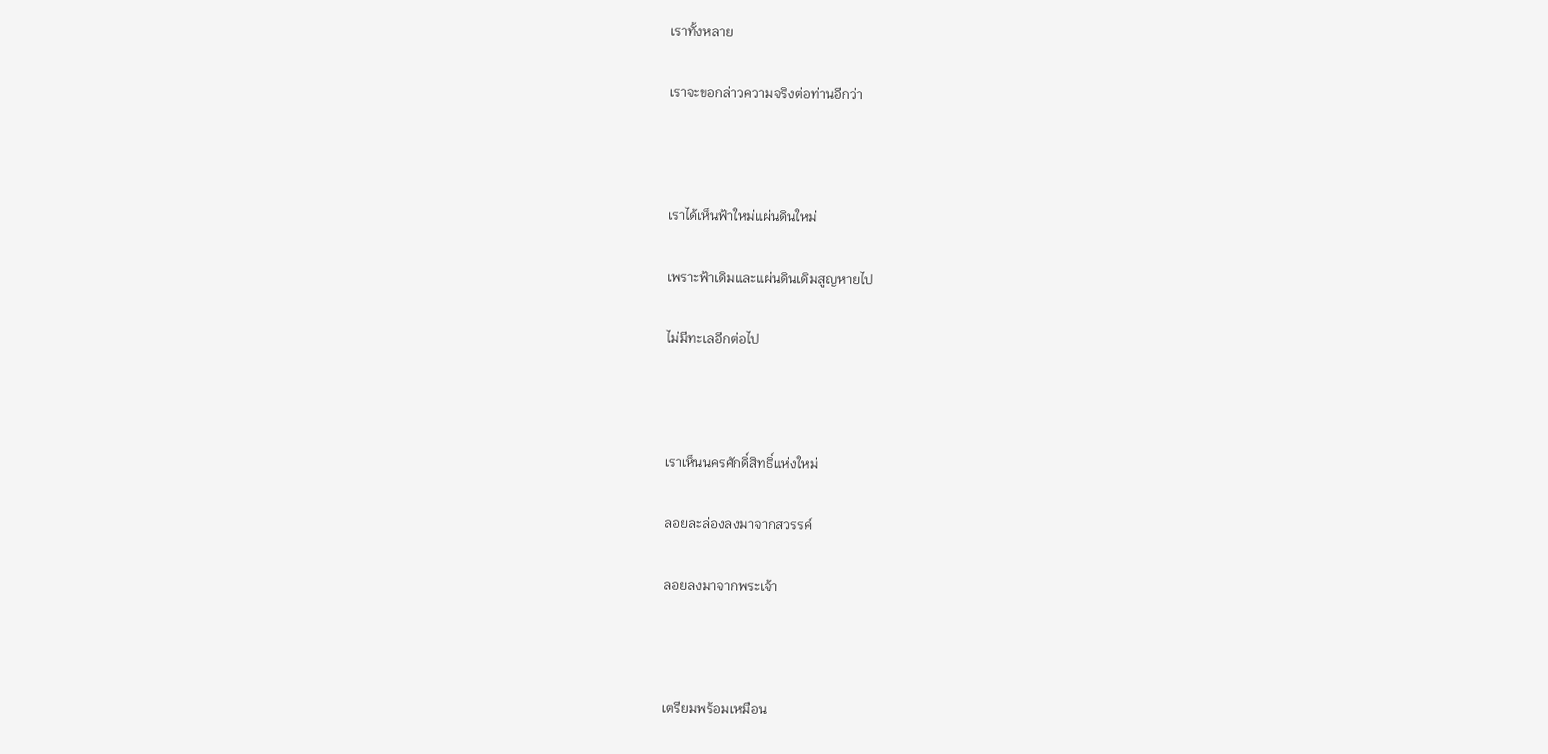เราทั้งหลาย

เราจะขอกล่าวความจริงต่อท่านอีกว่า



เราได้เห็นฟ้าใหม่แผ่นดินใหม่

เพราะฟ้าเดิมและแผ่นดินเดิมสูญหายไป

ไม่มีทะเลอีกต่อไป



เราเห็นนครศักดิ์สิทธิ์แห่งใหม่

ลอยละล่องลงมาจากสวรรค์

ลอยลงมาจากพระเจ้า



เตรียมพร้อมเหมือน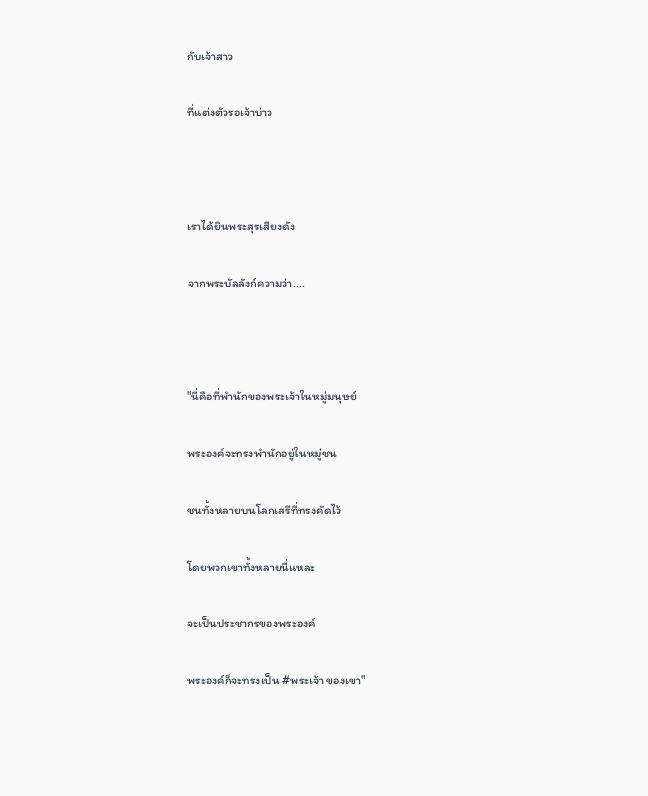กับเจ้าสาว

ที่แต่งตัวรอเจ้าบ่าว



เราได้ยินพระสุรเสียงดัง

จากพระบัลลังก์ความว่า....



"นี่คือที่พำนักของพระเจ้าในหมู่มนุษย์

พระองค์จะทรงพำนักอยู่ในหมู่ชน

ชนทั้งหลายบนโลกเสรีที่ทรงคัดไว้

โดยพวกเขาทั้งหลายนี่แหละ

จะเป็นประชากรของพระองค์

พระองค์ก็จะทรงเป็น #พระเจ้า ของเขา"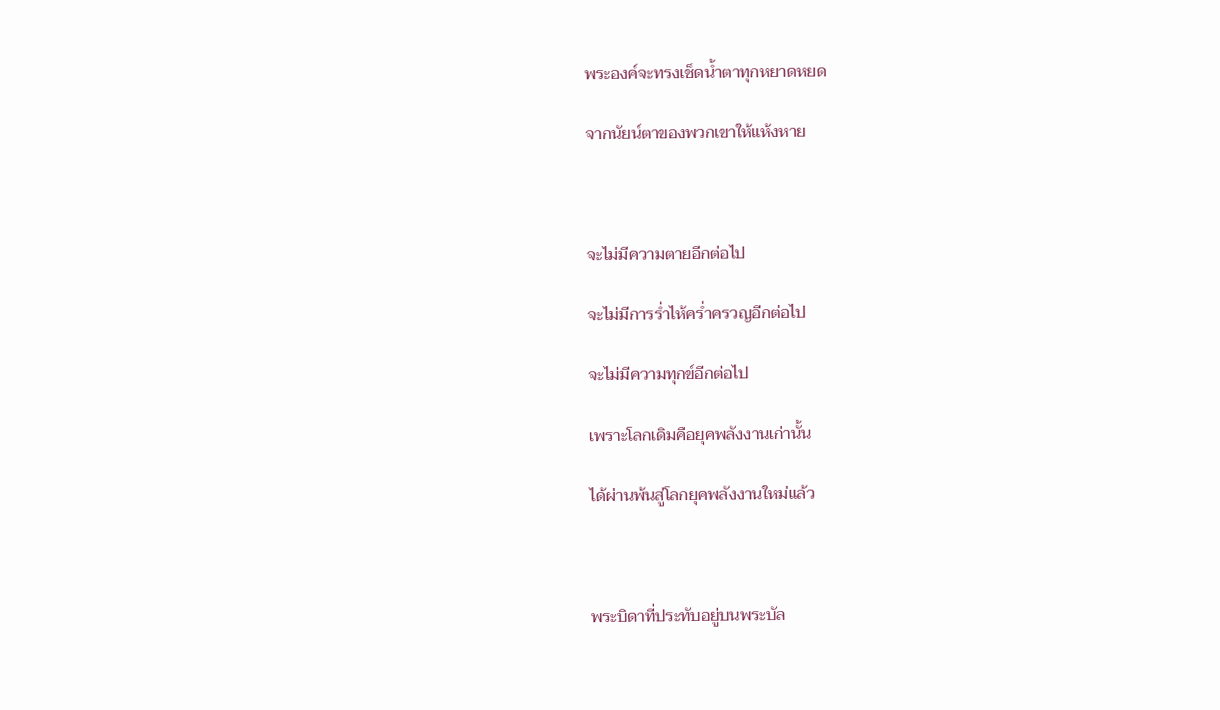พระองค์จะทรงเช็ดน้ำตาทุกหยาดหยด

จากนัยน์ตาของพวกเขาให้แห้งหาย



จะไม่มีความตายอีกต่อไป

จะไม่มีการร่ำไห้คร่ำครวญอีกต่อไป

จะไม่มีความทุกข์อีกต่อไป

เพราะโลกเดิมคือยุคพลังงานเก่านั้น

ได้ผ่านพ้นสู่โลกยุคพลังงานใหม่แล้ว



พระบิดาที่ประทับอยู่บนพระบัล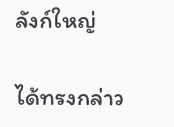ลังก์ใหญ่

ได้ทรงกล่าว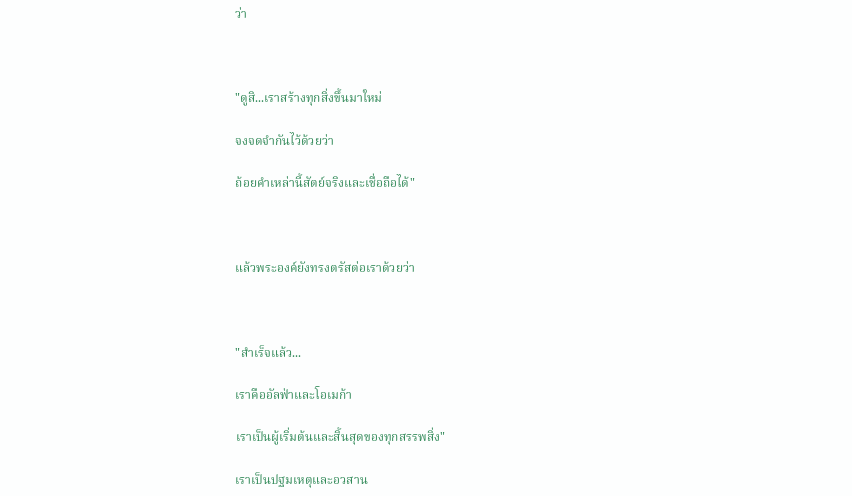ว่า



"ดูสิ...เราสร้างทุกสิ่งขึ้นมาใหม่

จงจดจำกันไว้ด้วยว่า

ถ้อยคำเหล่านี้สัตย์จริงและเชื่อถือได้"



แล้วพระองค์ยังทรงตรัสต่อเราด้วยว่า



"สำเร็จแล้ว...

เราคืออัลฟ่าและโอเมก้า

เราเป็นผู้เริ่มต้นและสิ้นสุดของทุกสรรพสิ่ง"

เราเป็นปฐมเหตุและอวสาน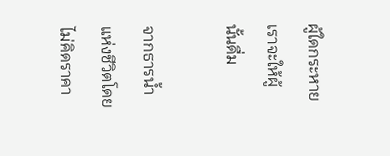ผู้ใดกระหายเราจะให้ผู้นั้นดื่ม

จากธารน้ำแห่งชีวิตโดยไม่คิดราคา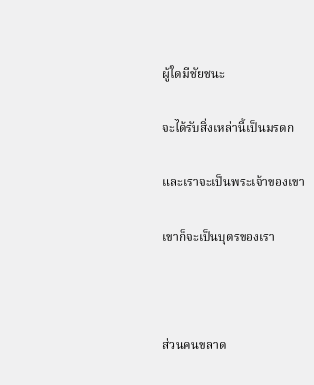ผู้ใดมีชัยชนะ

จะได้รับสิ่งเหล่านี้เป็นมรดก

และเราจะเป็นพระเจ้าของเขา

เขาก็จะเป็นบุตรของเรา



ส่วนคนขลาด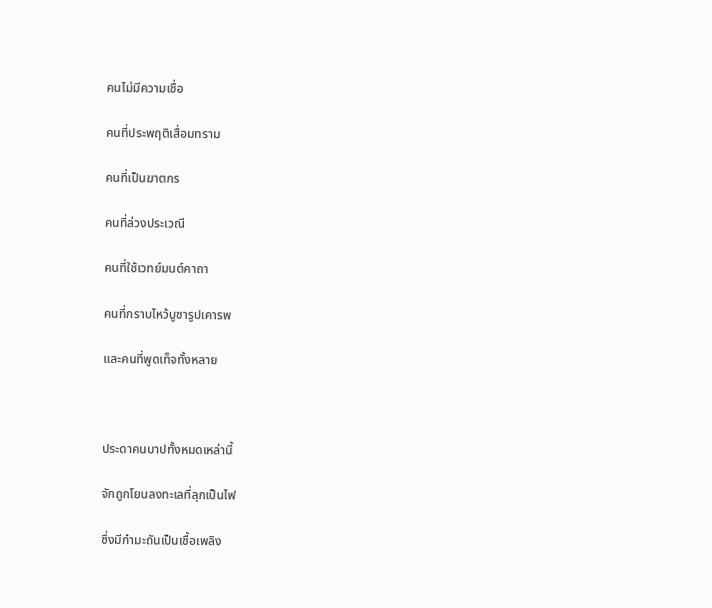คนไม่มีความเชื่อ

คนที่ประพฤติเสื่อมทราม

คนที่เป็นฆาตกร

คนที่ล่วงประเวณี

คนที่ใช้เวทย์มนต์คาถา

คนที่กราบไหว้บูชารูปเคารพ

และคนที่พูดเท็จทั้งหลาย



ประดาคนบาปทั้งหมดเหล่านี้

จักถูกโยนลงทะเลที่ลุกเป็นไฟ

ซึ่งมีกำมะถันเป็นเชื้อเพลิง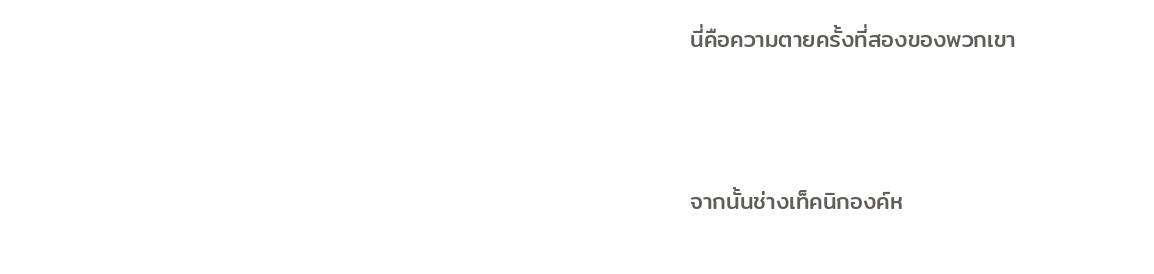นี่คือความตายครั้งที่สองของพวกเขา



จากนั้นช่างเท็คนิกองค์ห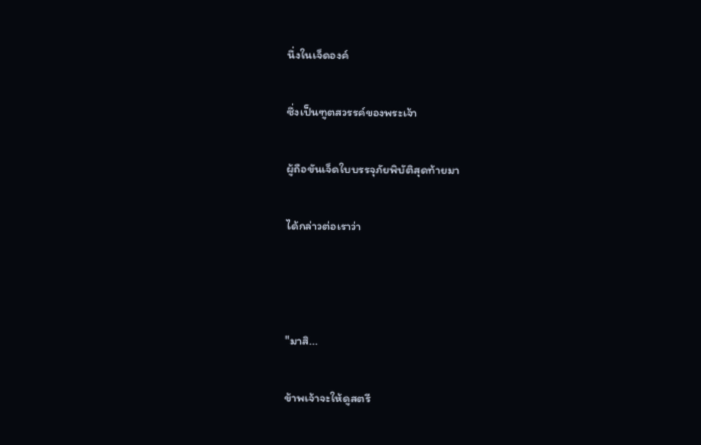นึ่งในเจ็ดองค์

ซึ่งเป็นฑูตสวรรค์ของพระเจ้า

ผู้ถือขันเจ็ดใบบรรจุภัยพิบัติสุดท้ายมา

ได้กล่าวต่อเราว่า



"มาสิ...

ข้าพเจ้าจะให้ดูสตรี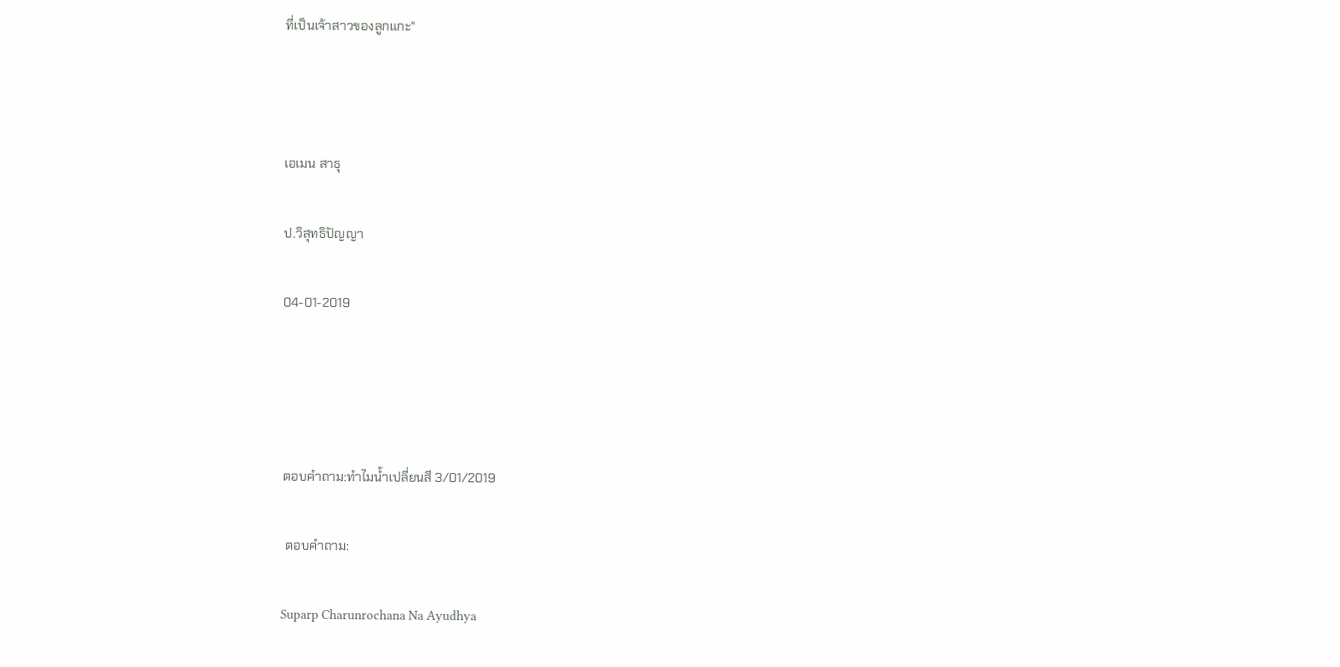ที่เป็นเจ้าสาวของลูกแกะ"



เอเมน สาธุ

ป.วิสุทธิปัญญา

04-01-2019




ตอบคำถาม:ทำไมน้ำเปลี่ยนสี 3/01/2019

 ตอบคำถาม:

Suparp Charunrochana Na Ayudhya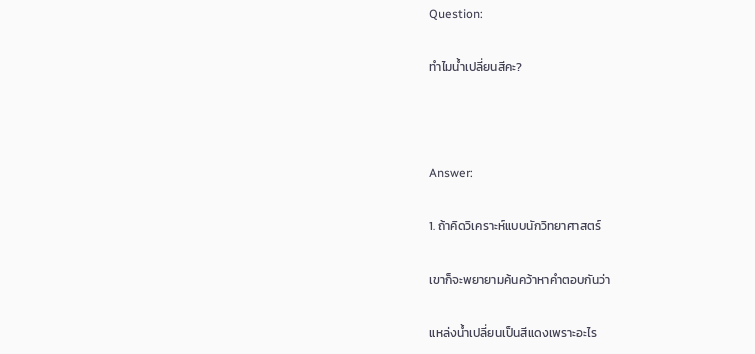Question:

ทำไมน้ำเปลี่ยนสีคะ?



Answer:

1. ถ้าคิดวิเคราะห์แบบนักวิทยาศาสตร์

เขาก็จะพยายามค้นคว้าหาคำตอบกันว่า

แหล่งน้ำเปลี่ยนเป็นสีแดงเพราะอะไร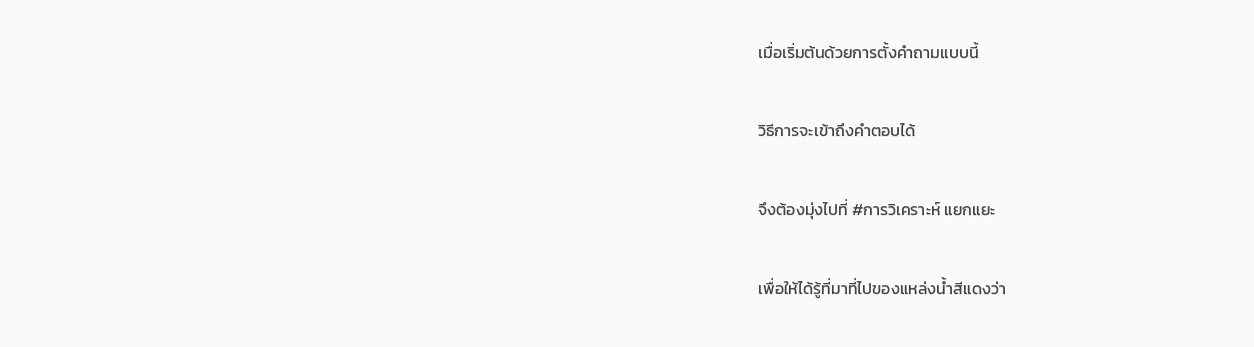เมื่อเริ่มต้นด้วยการตั้งคำถามแบบนี้

วิธีการจะเข้าถึงคำตอบได้

จึงต้องมุ่งไปที่ #การวิเคราะห์ แยกแยะ

เพื่อให้ได้รู้ที่มาที่ไปของแหล่งน้ำสีแดงว่า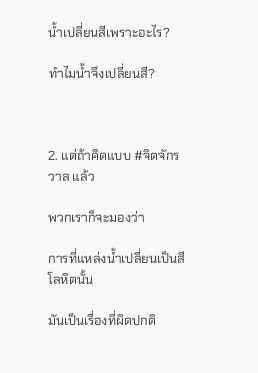น้ำเปลี่ยนสีเพราะอะไร?

ทำไมน้ำจึงเปลี่ยนสี?



2. แต่ถ้าคิดแบบ #จิตจักรวาล แล้ว

พวกเราก็จะมองว่า

การที่แหล่งน้ำเปลี่ยนเป็นสีโลหิตนั้น

มันเป็นเรื่องที่ผิดปกติ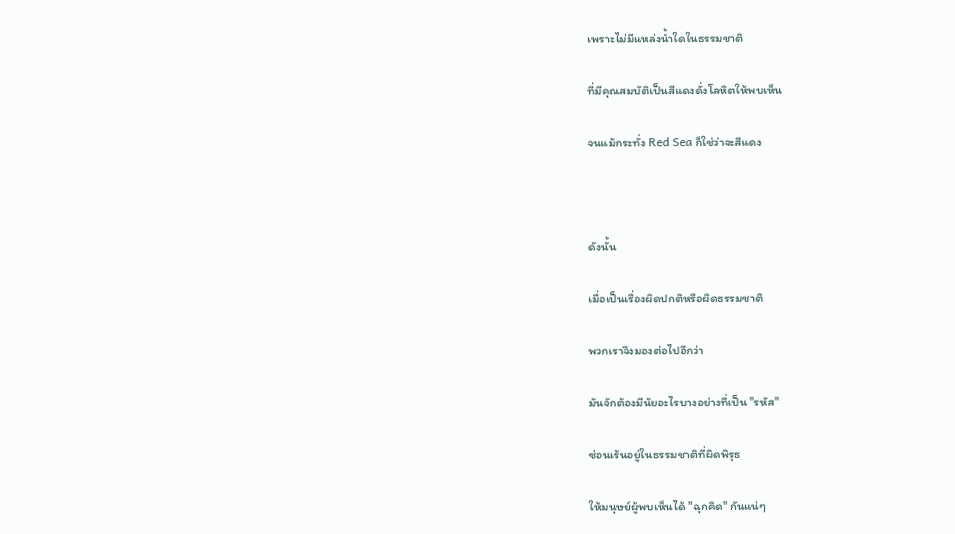เพราะไม่มีแหล่งน้ำใดในธรรมชาติ

ที่มีคุณสมบัติเป็นสีแดงดั่งโลหิตให้พบเห็น

จนแม้กระทั่ง Red Sea ก็ใช่ว่าจะสีแดง



ดังนั้น

เมื่อเป็นเรื่องผิดปกติหรือผิดธรรมชาติ

พวกเราจึงมองต่อไปอีกว่า

มันจักต้องมีนัยอะไรบางอย่างที่เป็น "รหัส"

ซ่อนเร้นอยู่ในธรรมชาติที่ผิดพิรุธ

ให้มนุษย์ผู้พบเห็นได้ "ฉุกคิด" กันแน่ๆ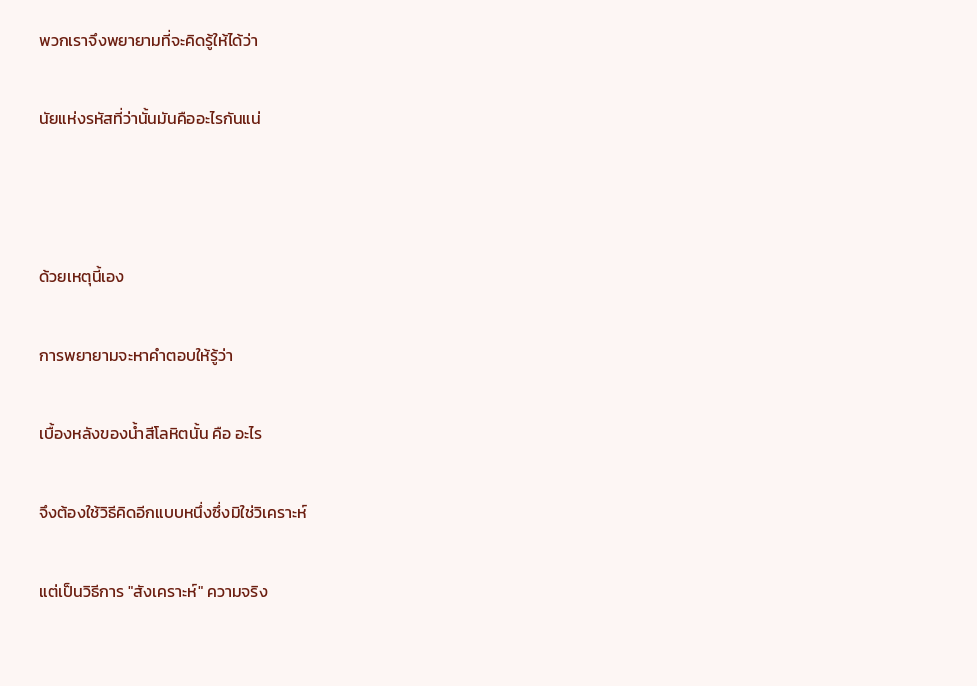พวกเราจึงพยายามที่จะคิดรู้ให้ได้ว่า

นัยแห่งรหัสที่ว่านั้นมันคืออะไรกันแน่



ด้วยเหตุนี้เอง

การพยายามจะหาคำตอบให้รู้ว่า

เบื้องหลังของน้ำสีโลหิตนั้น คือ อะไร

จึงต้องใช้วิธีคิดอีกแบบหนึ่งซึ่งมิใช่วิเคราะห์

แต่เป็นวิธีการ "สังเคราะห์" ความจริง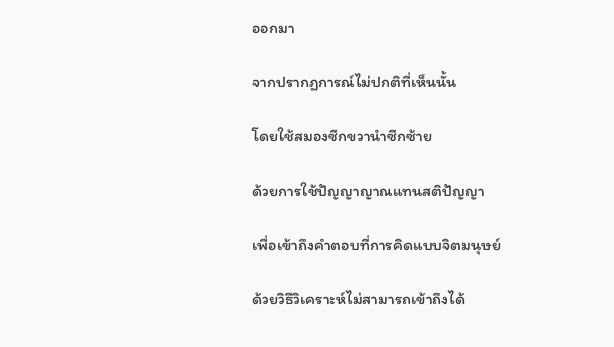ออกมา

จากปรากฏการณ์ไม่ปกติที่เห็นนั้น

โดยใช้สมองซีกขวานำซีกซ้าย

ด้วยการใช้ปัญญาญาณแทนสติปัญญา

เพื่อเข้าถึงคำตอบที่การคิดแบบจิตมนุษย์

ด้วยวิธีวิเคราะห์ไม่สามารถเข้าถึงได้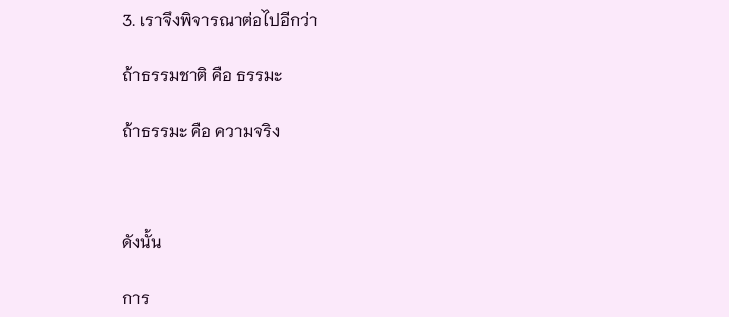3. เราจึงพิจารณาต่อไปอีกว่า

ถ้าธรรมชาติ คือ ธรรมะ

ถ้าธรรมะ คือ ความจริง



ดังนั้น

การ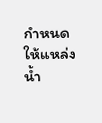กำหนดให้แหล่งน้ำ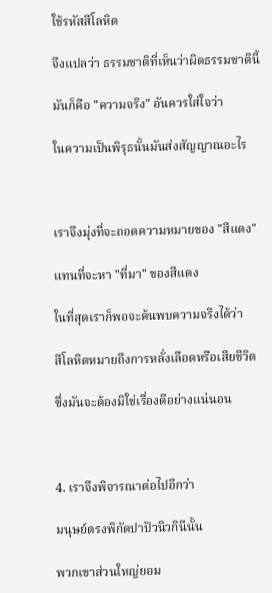ใช้รหัสสีโลหิต

จึงแปลว่า ธรรมชาติที่เห็นว่าผิดธรรมชาตินี้

มันก็คือ "ความจริง" อันควรใส่ใจว่า

ในความเป็นพิรุธนั้นมันส่งสัญญาณอะไร



เราจึงมุ่งที่จะถอดความหมายของ "สีแดง"

แทนที่จะหา "ที่มา" ของสีแดง

ในที่สุดเราก็พอจะค้นพบความจริงได้ว่า

สีโลหิตหมายถึงการหลั่งเลือดหรือเสียชีวิต

ซึ่งมันจะต้องมิใช่เรื่องดีอย่างแน่นอน



4. เราจึงพิจารณาต่อไปอีกว่า

มนุษย์ตรงพิกัดปาปัวนิวกินีนั้น

พวกเขาส่วนใหญ่ยอม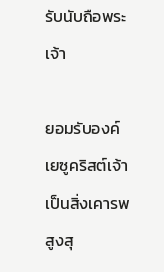รับนับถือพระเจ้า

ยอมรับองค์เยซูคริสต์เจ้าเป็นสิ่งเคารพสูงสุ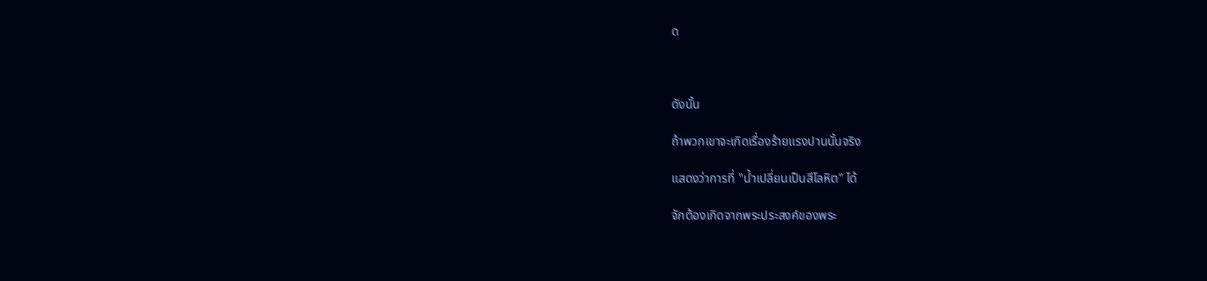ด



ดังนั้น

ถ้าพวกเขาจะเกิดเรื่องร้ายแรงปานนั้นจริง

แสดงว่าการที่ "น้ำเปลี่ยนเป็นสีโลหิต" ได้

จักต้องเกิดจากพระประสงค์ของพระ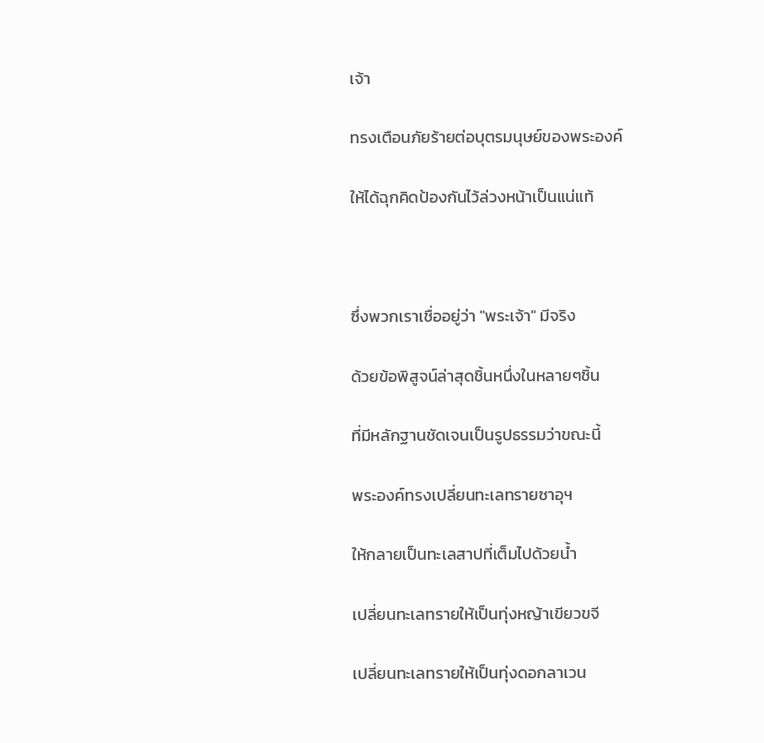เจ้า

ทรงเตือนภัยร้ายต่อบุตรมนุษย์ของพระองค์

ให้ได้ฉุกคิดป้องกันไว้ล่วงหน้าเป็นแน่แท้



ซึ่งพวกเราเชื่ออยู่ว่า "พระเจ้า" มีจริง

ด้วยข้อพิสูจน์ล่าสุดชิ้นหนึ่งในหลายๆชิ้น

ที่มีหลักฐานชัดเจนเป็นรูปธรรมว่าขณะนี้

พระองค์ทรงเปลี่ยนทะเลทรายซาอุฯ

ให้กลายเป็นทะเลสาปที่เต็มไปด้วยน้ำ

เปลี่ยนทะเลทรายให้เป็นทุ่งหญ้าเขียวขจี

เปลี่ยนทะเลทรายให้เป็นทุ่งดอกลาเวน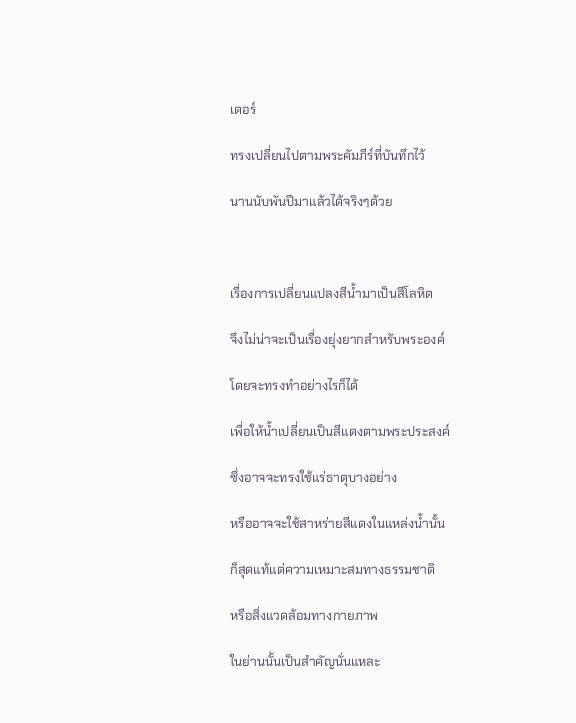เดอร์

ทรงเปลี่ยนไปตามพระคัมภีร์ที่บันทึกไว้

นานนับพันปีมาแล้วได้จริงๆด้วย



เรื่องการเปลี่ยนแปลงสีน้ำมาเป็นสีโลหิต

จึงไม่น่าจะเป็นเรื่องยุ่งยากสำหรับพระองค์

โดยจะทรงทำอย่างไรก็ได้

เพื่อให้น้ำเปลี่ยนเป็นสีแดงตามพระประสงค์

ซึ่งอาจจะทรงใช้แร่ธาตุบางอย่าง

หรืออาจจะใช้สาหร่ายสีแดงในแหล่งน้ำนั้น

ก็สุดแท้แต่ความเหมาะสมทางธรรมชาติ

หรือสิ่งแวดล้อมทางกายภาพ

ในย่านนั้นเป็นสำคัญนั่นแหละ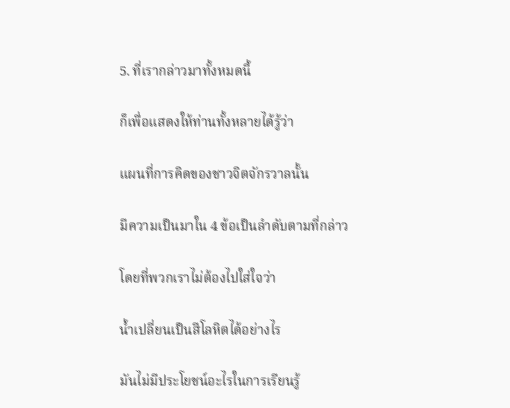5. ที่เรากล่าวมาทั้งหมดนี้

ก็เพื่อแสดงให้ท่านทั้งหลายได้รู้ว่า

แผนที่การคิดของชาวจิตจักรวาลนั้น

มีความเป็นมาใน 4 ข้อเป็นลำดับตามที่กล่าว

โดยที่พวกเราไม่ต้องไปใส่ใจว่า

น้ำเปลี่ยนเป็นสีโลหิตได้อย่างไร

มันไม่มีประโยชน์อะไรในการเรียนรู้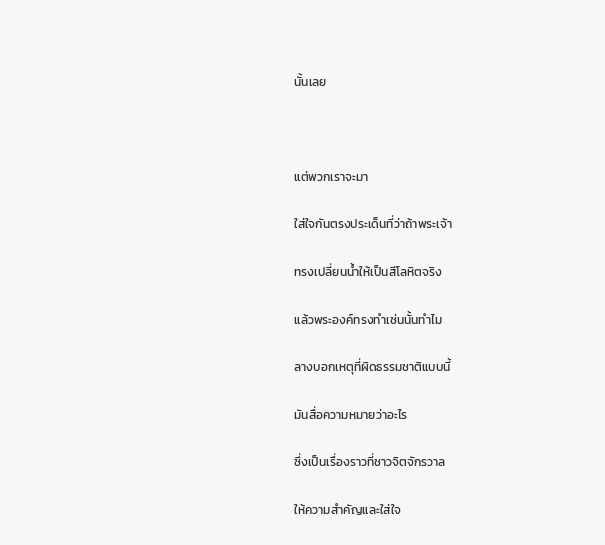นั้นเลย



แต่พวกเราจะมา

ใส่ใจกันตรงประเด็นที่ว่าถ้าพระเจ้า

ทรงเปลี่ยนน้ำให้เป็นสีโลหิตจริง

แล้วพระองค์ทรงทำเช่นนั้นทำไม

ลางบอกเหตุที่ผิดธรรมชาติแบบนี้

มันสื่อความหมายว่าอะไร

ซึ่งเป็นเรื่องราวที่ชาวจิตจักรวาล

ให้ความสำคัญและใส่ใจ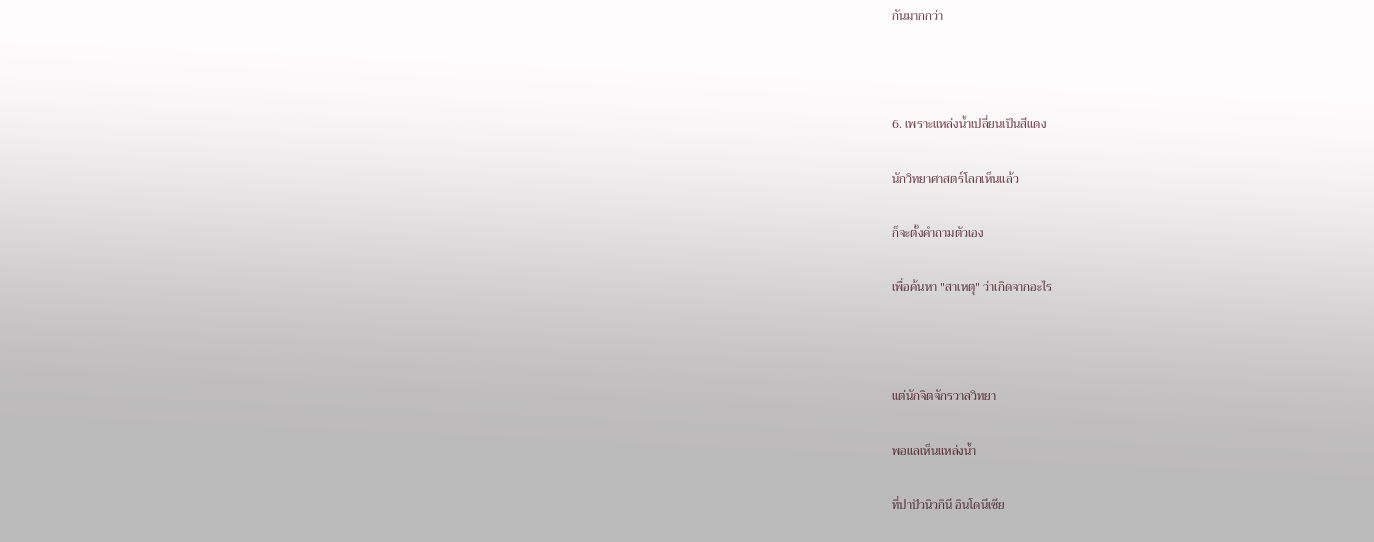กันมากกว่า



6. เพราะแหล่งน้ำเปลี่ยนเป็นสีแดง

นักวิทยาศาสตร์โลกเห็นแล้ว

ก็จะตั้งคำถามตัวเอง

เพื่อค้นหา "สาเหตุ" ว่าเกิดจากอะไร



แต่นักจิตจักรวาลวิทยา

พอแลเห็นแหล่งน้ำ

ที่ปาปัวนิวกินี อินโดนีเซีย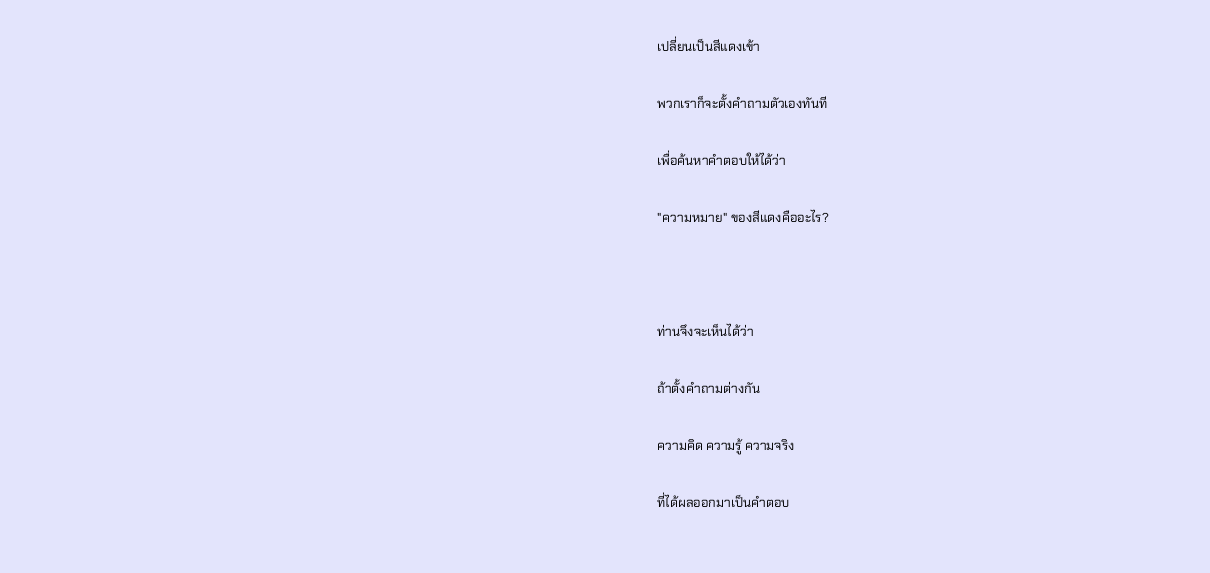เปลี่ยนเป็นสีแดงเข้า

พวกเราก็จะตั้งคำถามตัวเองทันที

เพื่อค้นหาคำตอบให้ได้ว่า

"ความหมาย" ของสีแดงคืออะไร?



ท่านจึงจะเห็นได้ว่า

ถ้าตั้งคำถามต่างกัน

ความคิด ความรู้ ความจริง

ที่ได้ผลออกมาเป็นคำตอบ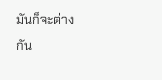มันก็จะต่างกัน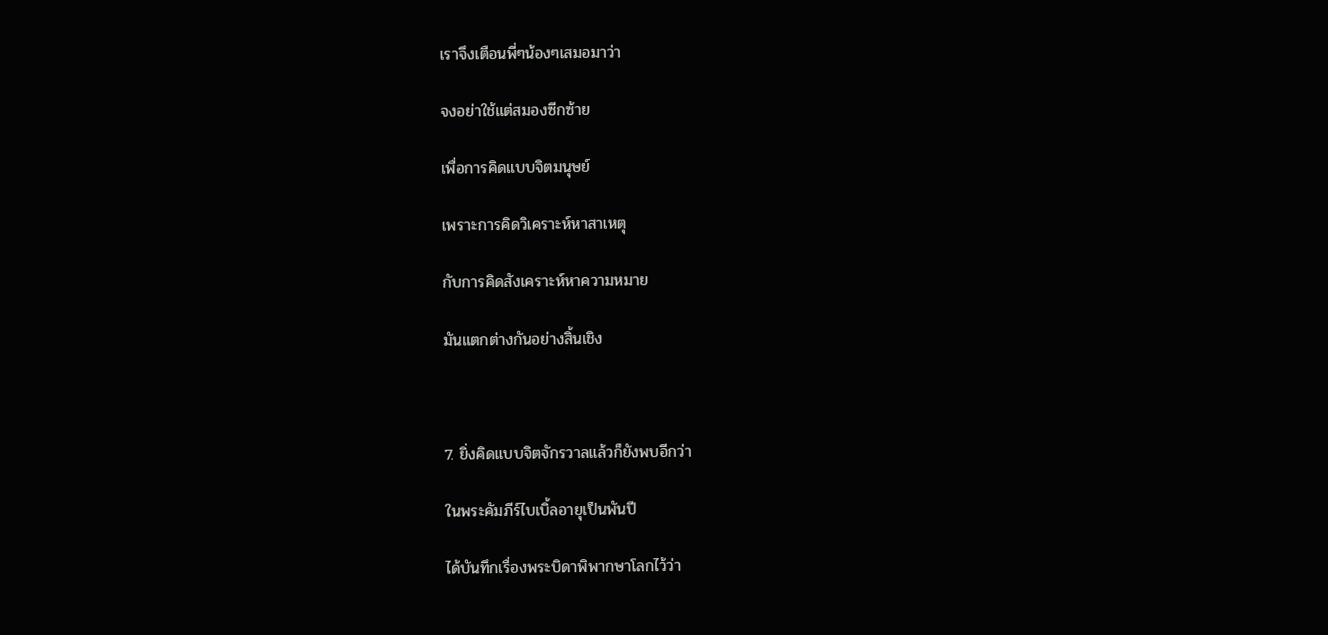เราจึงเตือนพี่ๆน้องๆเสมอมาว่า

จงอย่าใช้แต่สมองซีกซ้าย

เพื่อการคิดแบบจิตมนุษย์

เพราะการคิดวิเคราะห์หาสาเหตุ

กับการคิดสังเคราะห์หาความหมาย

มันแตกต่างกันอย่างสิ้นเชิง



7. ยิ่งคิดแบบจิตจักรวาลแล้วก็ยังพบอีกว่า

ในพระคัมภีร์ไบเบิ้ลอายุเป็นพันปี

ได้บันทึกเรื่องพระบิดาพิพากษาโลกไว้ว่า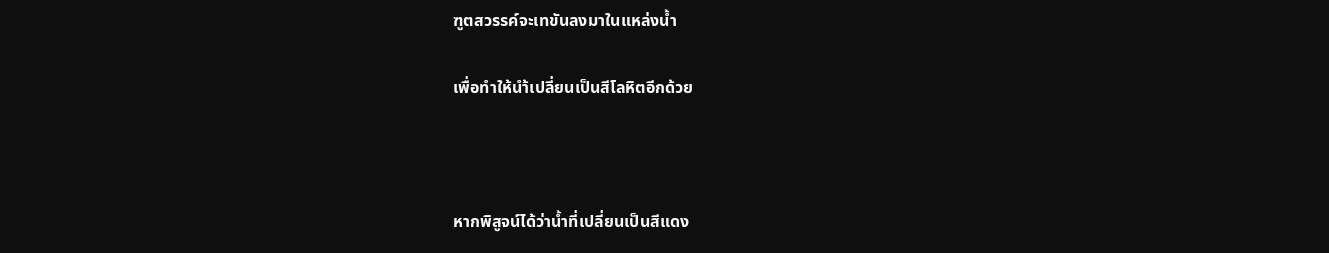ฑูตสวรรค์จะเทขันลงมาในแหล่งน้ำ

เพื่อทำให้นำ้เปลี่ยนเป็นสีโลหิตอีกด้วย



หากพิสูจน์ได้ว่าน้ำที่เปลี่ยนเป็นสีแดง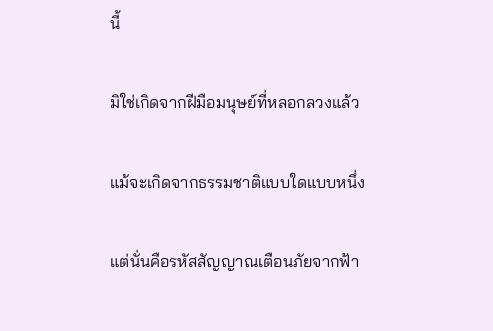นี้

มิใช่เกิดจากฝีมือมนุษย์ที่หลอกลวงแล้ว

แม้จะเกิดจากธรรมชาติแบบใดแบบหนึ่ง

แต่นั่นคือรหัสสัญญาณเตือนภัยจากฟ้า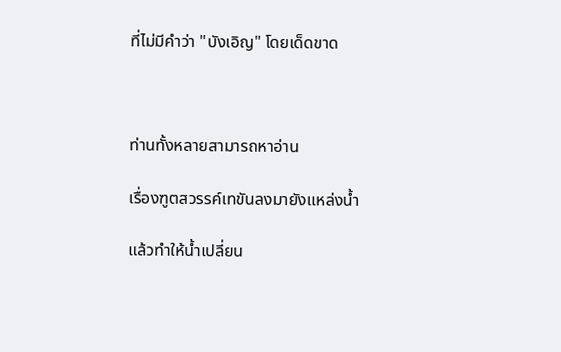ที่ไม่มีคำว่า "บังเอิญ" โดยเด็ดขาด



ท่านทั้งหลายสามารถหาอ่าน

เรื่องฑูตสวรรค์เทขันลงมายังแหล่งน้ำ

แล้วทำให้น้ำเปลี่ยน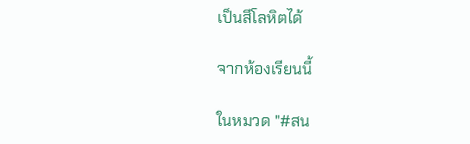เป็นสีโลหิตได้

จากห้องเรียนนี้

ในหมวด "#สน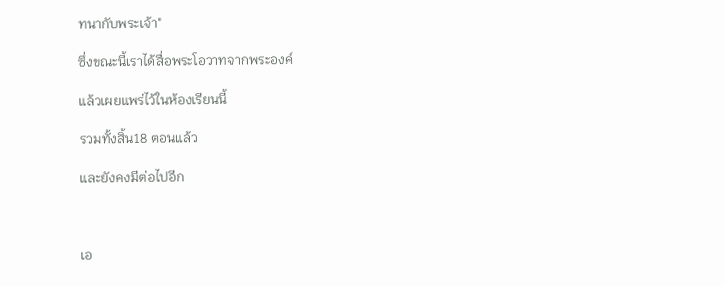ทนากับพระเจ้า"

ซึ่งขณะนี้เราได้สื่อพระโอวาทจากพระองค์

แล้วเผยแพร่ไว้ในห้องเรียนนี้

รวมทั้งสิ้น18 ตอนแล้ว

และยังคงมีต่อไปอีก



เอ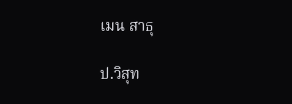เมน สาธุ

ป.วิสุท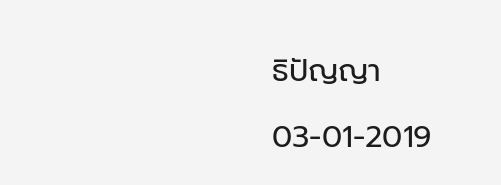ธิปัญญา

03-01-2019